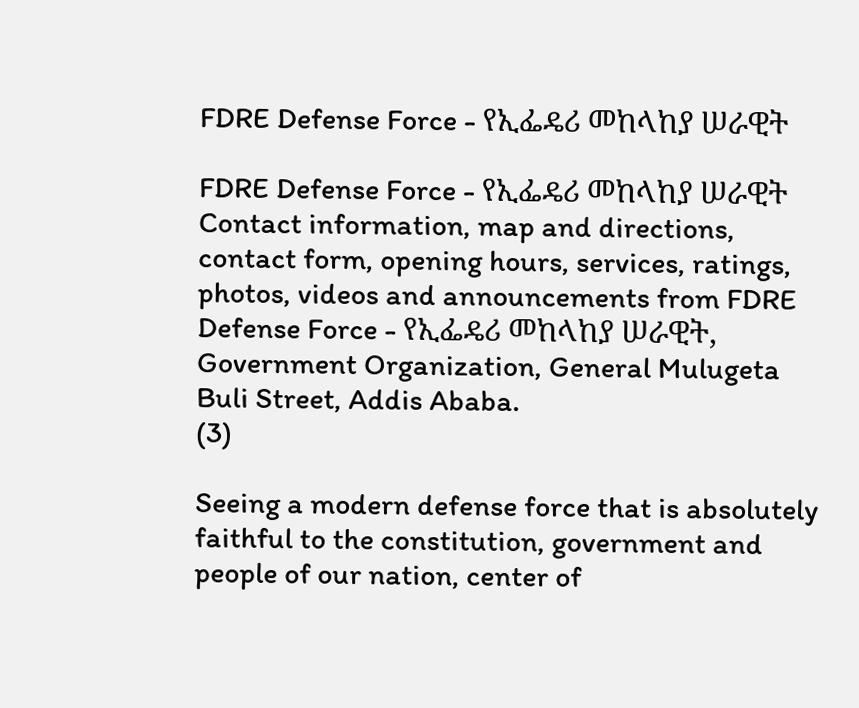FDRE Defense Force - የኢፌዴሪ መከላከያ ሠራዊት

FDRE Defense Force - የኢፌዴሪ መከላከያ ሠራዊት Contact information, map and directions, contact form, opening hours, services, ratings, photos, videos and announcements from FDRE Defense Force - የኢፌዴሪ መከላከያ ሠራዊት, Government Organization, General Mulugeta Buli Street, Addis Ababa.
(3)

Seeing a modern defense force that is absolutely faithful to the constitution, government and people of our nation, center of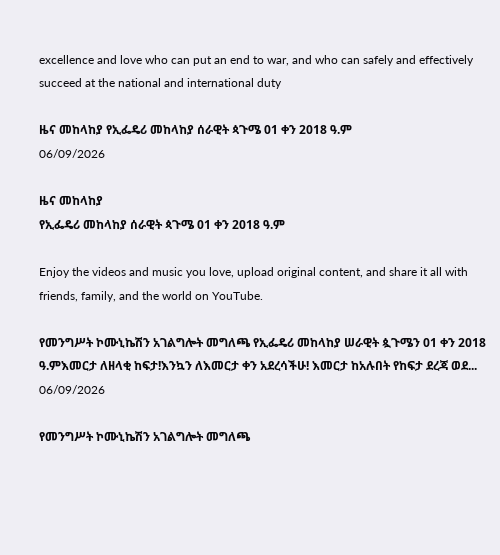excellence and love who can put an end to war, and who can safely and effectively succeed at the national and international duty

ዜና መከላከያ የኢፌዴሪ መከላከያ ሰራዊት ጳጉሜ 01 ቀን 2018 ዓ.ም
06/09/2026

ዜና መከላከያ
የኢፌዴሪ መከላከያ ሰራዊት ጳጉሜ 01 ቀን 2018 ዓ.ም

Enjoy the videos and music you love, upload original content, and share it all with friends, family, and the world on YouTube.

የመንግሥት ኮሙኒኬሽን አገልግሎት መግለጫ የኢፌዴሪ መከላከያ ሠራዊት ጷጉሜን 01 ቀን 2018 ዓ.ምእመርታ ለዘላቂ ከፍታ!እንኳን ለእመርታ ቀን አደረሳችሁ! እመርታ ከአሉበት የከፍታ ደረጃ ወደ...
06/09/2026

የመንግሥት ኮሙኒኬሽን አገልግሎት መግለጫ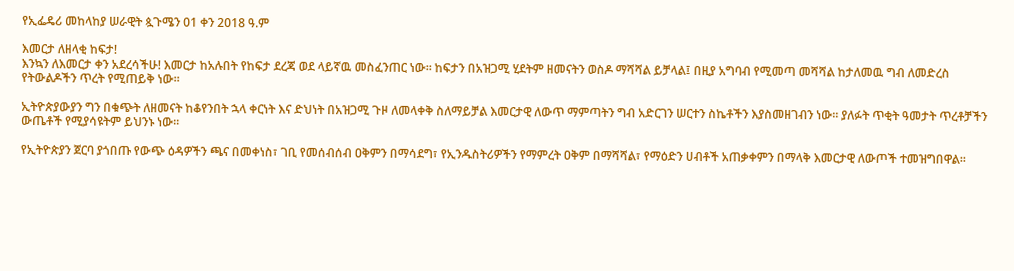የኢፌዴሪ መከላከያ ሠራዊት ጷጉሜን 01 ቀን 2018 ዓ.ም

እመርታ ለዘላቂ ከፍታ!
እንኳን ለእመርታ ቀን አደረሳችሁ! እመርታ ከአሉበት የከፍታ ደረጃ ወደ ላይኛዉ መስፈንጠር ነው፡፡ ከፍታን በአዝጋሚ ሂደትም ዘመናትን ወስዶ ማሻሻል ይቻላል፤ በዚያ አግባብ የሚመጣ መሻሻል ከታለመዉ ግብ ለመድረስ የትውልዶችን ጥረት የሚጠይቅ ነው፡፡

ኢትዮጵያውያን ግን በቁጭት ለዘመናት ከቆየንበት ኋላ ቀርነት እና ድህነት በአዝጋሚ ጉዞ ለመላቀቅ ስለማይቻል እመርታዊ ለውጥ ማምጣትን ግብ አድርገን ሠርተን ስኬቶችን እያስመዘገብን ነው፡፡ ያለፉት ጥቂት ዓመታት ጥረቶቻችን ውጤቶች የሚያሳዩትም ይህንኑ ነው፡፡

የኢትዮጵያን ጀርባ ያጎበጡ የውጭ ዕዳዎችን ጫና በመቀነስ፣ ገቢ የመሰብሰብ ዐቅምን በማሳደግ፣ የኢንዱስትሪዎችን የማምረት ዐቅም በማሻሻል፣ የማዕድን ሀብቶች አጠቃቀምን በማላቅ እመርታዊ ለውጦች ተመዝግበዋል፡፡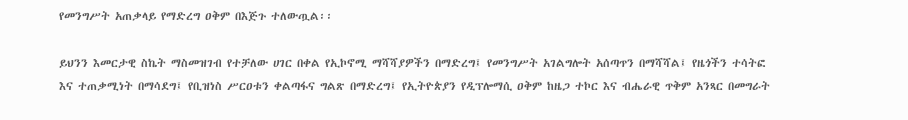የመንግሥት አጠቃላይ የማድረግ ዐቅም በእጅጉ ተለውጧል፡፡

ይህንን እመርታዊ ስኬት ማስመዝገብ የተቻለው ሀገር በቀል የኢኮኖሚ ማሻሻያዎችን በማድረግ፤ የመንግሥት አገልግሎት አሰጣጥን በማሻሻል፤ የዜጎችን ተሳትፎ እና ተጠቃሚነት በማሳደግ፤ የቢዝነስ ሥርዐቱን ቀልጣፋና ግልጽ በማድረግ፤ የኢትዮጵያን የዲፕሎማሲ ዐቅም ከዜጋ ተኮር እና ብሔራዊ ጥቅም አንጻር በመግራት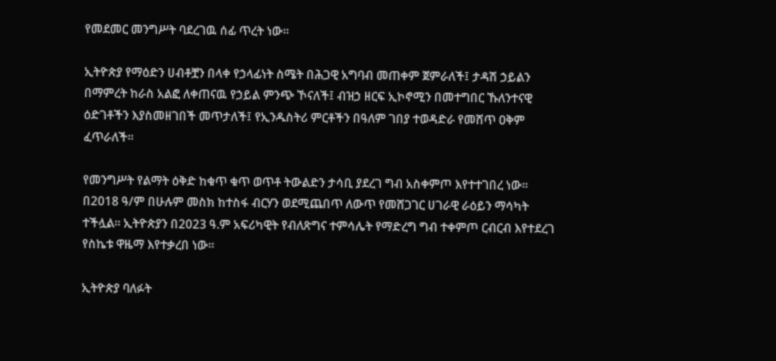የመደመር መንግሥት ባደረገዉ ሰፊ ጥረት ነው፡፡

ኢትዮጵያ የማዕድን ሀብቶቿን በላቀ የኃላፊነት ስሜት በሕጋዊ አግባብ መጠቀም ጀምራለች፤ ታዳሽ ኃይልን በማምረት ከራስ አልፎ ለቀጠናዉ የኃይል ምንጭ ኾናለች፤ ብዝኃ ዘርፍ ኢኮኖሚን በመተግበር ኹለንተናዊ ዕድገቶችን እያስመዘገበች መጥታለች፤ የኢንዱስትሪ ምርቶችን በዓለም ገበያ ተወዳድራ የመሸጥ ዐቅም ፈጥራለች፡፡

የመንግሥት የልማት ዕቅድ ከቁጥ ቁጥ ወጥቶ ትውልድን ታሳቢ ያደረገ ግብ አስቀምጦ እየተተገበረ ነው፡፡ በ2018 ዓ/ም በሁሉም መስክ ከተስፋ ብርሃን ወደሚጨበጥ ለውጥ የመሸጋገር ሀገራዊ ራዕይን ማሳካት ተችሏል፡፡ ኢትዮጵያን በ2023 ዓ.ም አፍሪካዊት የብለጽግና ተምሳሌት የማድረግ ግብ ተቀምጦ ርብርብ እየተደረገ የስኬቱ ዋዜማ እየተቃረበ ነው፡፡

ኢትዮጵያ ባለፉት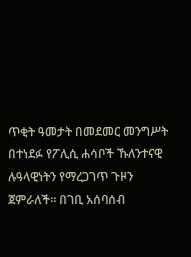ጥቂት ዓመታት በመደመር መንግሥት በተነደፉ የፖሊሲ ሐሳቦች ኹለንተናዊ ሉዓላዊነትን የማረጋገጥ ጉዞን ጀምራለች፡፡ በገቢ አሰባሰብ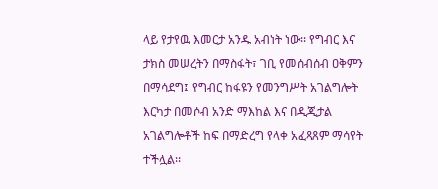ላይ የታየዉ እመርታ አንዱ አብነት ነው፡፡ የግብር እና ታክስ መሠረትን በማስፋት፣ ገቢ የመሰብሰብ ዐቅምን በማሳደግ፤ የግብር ከፋዩን የመንግሥት አገልግሎት እርካታ በመሶብ አንድ ማእከል እና በዲጂታል አገልግሎቶች ከፍ በማድረግ የላቀ አፈጻጸም ማሳየት ተችሏል፡፡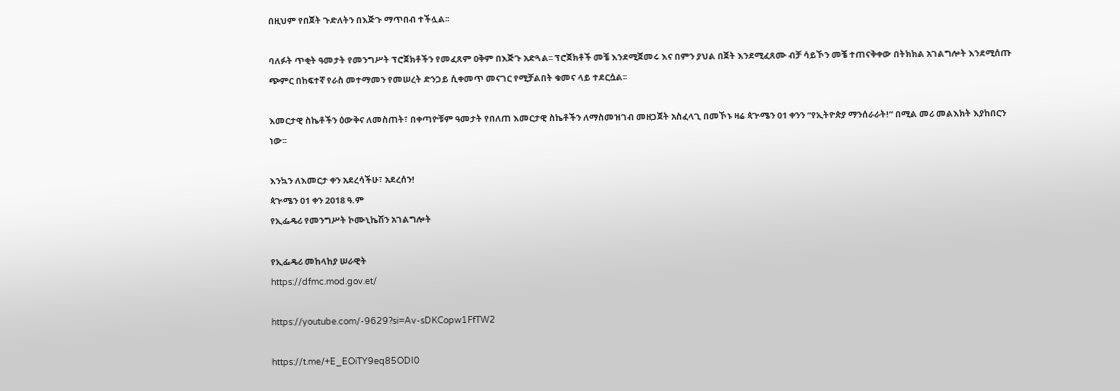በዚህም የበጀት ጉድለትን በእጅጉ ማጥበብ ተችሏል፡፡

ባለፉት ጥቂት ዓመታት የመንግሥት ፕሮጀክቶችን የመፈጸም ዐቅም በእጅጉ አድጓል፡፡ ፕሮጀክቶች መቼ እንደሚጀመሩ እና በምን ያህል በጀት እንደሚፈጸሙ ብቻ ሳይኾን መቼ ተጠናቅቀው በትክክል አገልግሎት እንደሚሰጡ ጭምር በከፍተኛ የራስ መተማመን የመሠረት ድንጋይ ሲቀመጥ መናገር የሚቻልበት ቁመና ላይ ተደርሷል፡፡

እመርታዊ ስኬቶችን ዕውቅና ለመስጠት፣ በቀጣዮቹም ዓመታት የበለጠ እመርታዊ ስኬቶችን ለማስመዝገብ መዘጋጀት አስፈላጊ በመኾኑ ዛሬ ጳጒሜን 01 ቀንን “የኢትዮጵያ ማንሰራራት!” በሚል መሪ መልእክት እያከበርን ነው፡፡

እንኳን ለእመርታ ቀን አደረሳችሁ፣ አደረሰን!
ጳጒሜን 01 ቀን 2018 ዓ.ም
የኢፌዴሪ የመንግሥት ኮሙኒኬሽን አገልግሎት

የኢፌዴሪ መከላከያ ሠራዊት
https://dfmc.mod.gov.et/

https://youtube.com/-9629?si=Av-sDKCopw1FfTW2

https://t.me/+E_EOiTY9eq85ODI0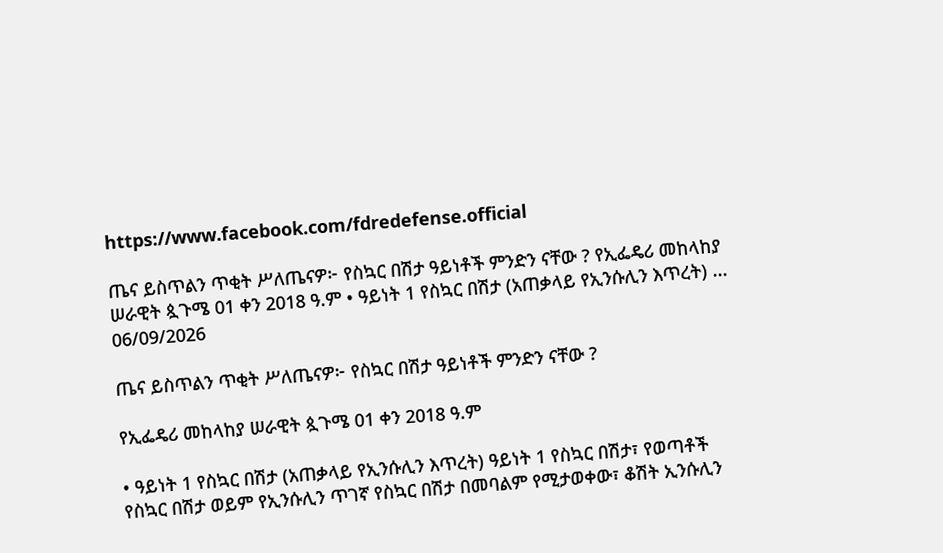https://www.facebook.com/fdredefense.official

ጤና ይስጥልን ጥቂት ሥለጤናዎ፦ የስኳር በሽታ ዓይነቶች ምንድን ናቸው ? የኢፌዴሪ መከላከያ ሠራዊት ጷጉሜ 01 ቀን 2018 ዓ.ም • ዓይነት 1 የስኳር በሽታ (አጠቃላይ የኢንሱሊን እጥረት) ...
06/09/2026

ጤና ይስጥልን ጥቂት ሥለጤናዎ፦ የስኳር በሽታ ዓይነቶች ምንድን ናቸው ?

የኢፌዴሪ መከላከያ ሠራዊት ጷጉሜ 01 ቀን 2018 ዓ.ም

• ዓይነት 1 የስኳር በሽታ (አጠቃላይ የኢንሱሊን እጥረት) ዓይነት 1 የስኳር በሽታ፣ የወጣቶች የስኳር በሽታ ወይም የኢንሱሊን ጥገኛ የስኳር በሽታ በመባልም የሚታወቀው፣ ቆሽት ኢንሱሊን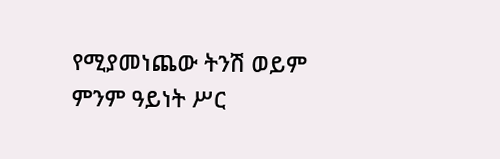የሚያመነጨው ትንሽ ወይም ምንም ዓይነት ሥር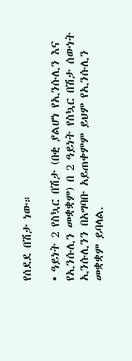የሰደደ በሽታ ነው።

• ዓይነት 2 የስኳር በሽታ (በቂ ያልሆነ የኢንሱሊን እና የኢንሱሊን መቋቋም) በ 2 ዓይነት የስኳር በሽታ ሰውነት ኢንሱሊንን በአግባቡ አይጠቀምም ይህም የኢንሱሊን መቋቋም ይባላል.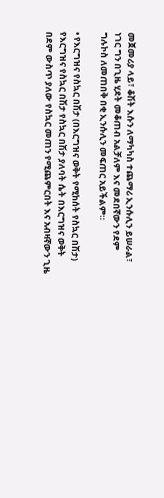መጀመሪያ ላይ፣ ቆሽት እሱን ለማካካስ ተጨማሪ ኢንሱሊን ይሠራል፣ ነገር ግን በጊዜ ሂደት መቆጠብ አልቻለም እና መደበኛውን የደም ግሉኮስ ለመጠበቅ በቂ ኢንሱሊን መፍጠር አይችልም።

• የእርግዝና የስኳር በሽታ (በእርግዝና ወቅት የሚከሰት የስኳር በሽታ) የእርግዝና የስኳር በሽታ የስኳር በሽታ ያለባት ሴት በእርግዝና ወቅት በደም ውስጥ ያለው የስኳር መጠን የሚጨምርበት እና አብዛኛውን ጊዜ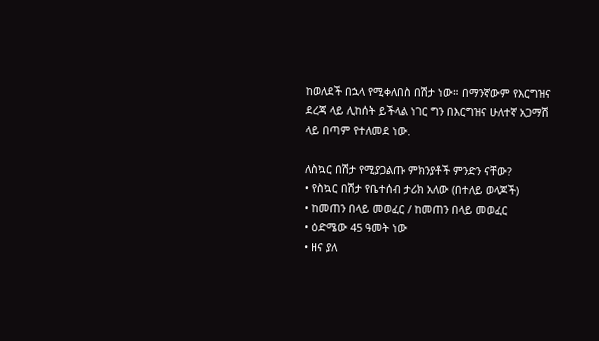ከወለደች በኋላ የሚቀለበስ በሽታ ነው። በማንኛውም የእርግዝና ደረጃ ላይ ሊከሰት ይችላል ነገር ግን በእርግዝና ሁለተኛ አጋማሽ ላይ በጣም የተለመደ ነው.

ለስኳር በሽታ የሚያጋልጡ ምክንያቶች ምንድን ናቸው?
• የስኳር በሽታ የቤተሰብ ታሪክ አለው (በተለይ ወላጆች)
• ከመጠን በላይ መወፈር / ከመጠን በላይ መወፈር
• ዕድሜው 45 ዓመት ነው
• ዘና ያለ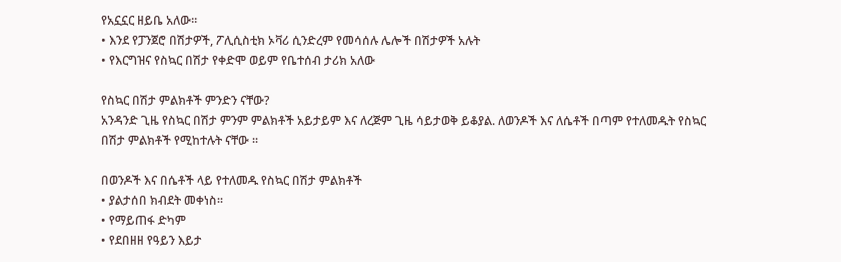የአኗኗር ዘይቤ አለው።
• እንደ የፓንጀሮ በሽታዎች, ፖሊሲስቲክ ኦቫሪ ሲንድረም የመሳሰሉ ሌሎች በሽታዎች አሉት
• የእርግዝና የስኳር በሽታ የቀድሞ ወይም የቤተሰብ ታሪክ አለው

የስኳር በሽታ ምልክቶች ምንድን ናቸው?
አንዳንድ ጊዜ የስኳር በሽታ ምንም ምልክቶች አይታይም እና ለረጅም ጊዜ ሳይታወቅ ይቆያል. ለወንዶች እና ለሴቶች በጣም የተለመዱት የስኳር በሽታ ምልክቶች የሚከተሉት ናቸው ።

በወንዶች እና በሴቶች ላይ የተለመዱ የስኳር በሽታ ምልክቶች
• ያልታሰበ ክብደት መቀነስ።
• የማይጠፋ ድካም
• የደበዘዘ የዓይን እይታ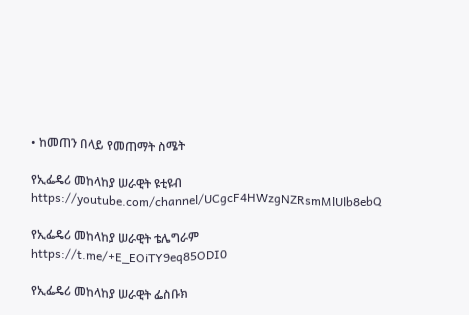• ከመጠን በላይ የመጠማት ስሜት

የኢፌዴሪ መከላከያ ሠራዊት ዩቲዩብ
https://youtube.com/channel/UCgcF4HWzgNZRsmMlUlb8ebQ

የኢፌዴሪ መከላከያ ሠራዊት ቴሌግራም
https://t.me/+E_EOiTY9eq85ODI0

የኢፌዴሪ መከላከያ ሠራዊት ፌስቡክ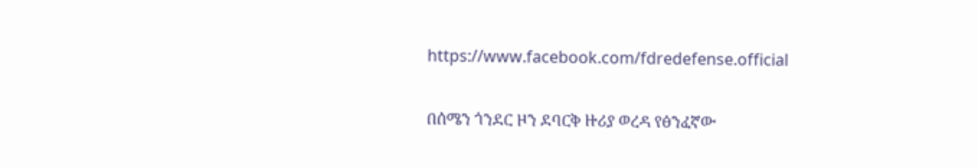https://www.facebook.com/fdredefense.official

በሰሜን ጎንደር ዞን ደባርቅ ዙሪያ ወረዳ የፅንፈኛው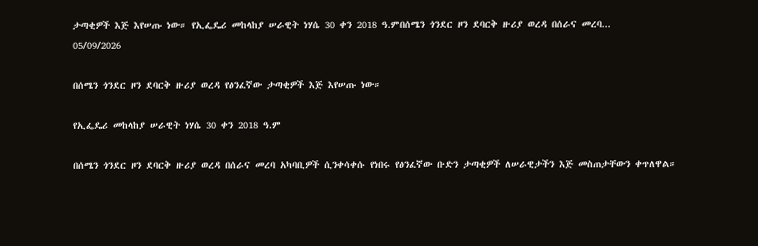ታጣቂዎች እጅ እየሠጡ ነው። የኢፌዴሪ መከላከያ ሠራዊት ነሃሴ 30 ቀን 2018 ዓ.ምበሰሜን ጎንደር ዞን ደባርቅ ዙሪያ ወረዳ በሰራና መረባ...
05/09/2026

በሰሜን ጎንደር ዞን ደባርቅ ዙሪያ ወረዳ የፅንፈኛው ታጣቂዎች እጅ እየሠጡ ነው።

የኢፌዴሪ መከላከያ ሠራዊት ነሃሴ 30 ቀን 2018 ዓ.ም

በሰሜን ጎንደር ዞን ደባርቅ ዙሪያ ወረዳ በሰራና መረባ አካባቢዎች ሲንቀሳቀሱ የነበሩ የፅንፈኛው ቡድን ታጣቂዎች ለሠራዊታችን እጅ መስጠታቸውን ቀጥለዋል።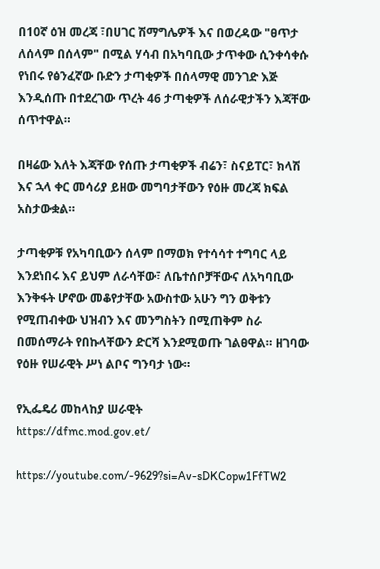በ10ኛ ዕዝ መረጃ ፣በሀገር ሽማግሌዎች እና በወረዳው "ፀጥታ ለሰላም በሰላም" በሚል ሃሳብ በአካባቢው ታጥቀው ሲንቀሳቀሱ የነበሩ የፅንፈኛው ቡድን ታጣቂዎች በሰላማዊ መንገድ እጅ እንዲሰጡ በተደረገው ጥረት 46 ታጣቂዎች ለሰራዊታችን እጃቸው ሰጥተዋል።

በዛሬው እለት እጃቸው የሰጡ ታጣቂዎች ብሬን፣ ስናይፐር፣ ክላሽ እና ኋላ ቀር መሳሪያ ይዘው መግባታቸውን የዕዙ መረጃ ክፍል አስታውቋል።

ታጣቂዎቹ የአካባቢውን ሰላም በማወክ የተሳሳተ ተግባር ላይ እንደነበሩ እና ይህም ለራሳቸው፣ ለቤተሰቦቻቸውና ለአካባቢው እንቅፋት ሆኖው መቆየታቸው አውስተው አሁን ግን ወቅቱን የሚጠብቀው ህዝብን እና መንግስትን በሚጠቅም ስራ በመሰማራት የበኩላቸውን ድርሻ እንደሚወጡ ገልፀዋል። ዘገባው የዕዙ የሠራዊት ሥነ ልቦና ግንባታ ነው።

የኢፌዴሪ መከላከያ ሠራዊት
https://dfmc.mod.gov.et/

https://youtube.com/-9629?si=Av-sDKCopw1FfTW2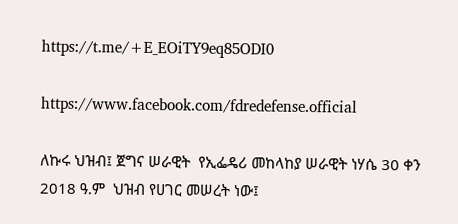https://t.me/+E_EOiTY9eq85ODI0

https://www.facebook.com/fdredefense.official

ለኩሩ ህዝብ፤ ጀግና ሠራዊት  የኢፌዴሪ መከላከያ ሠራዊት ነሃሴ 30 ቀን 2018 ዓ.ም  ህዝብ የሀገር መሠረት ነው፤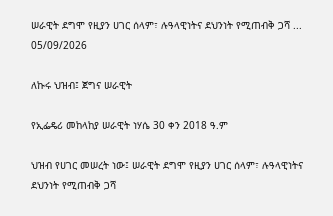ሠራዊት ደግሞ የዚያን ሀገር ሰላም፣ ሉዓላዊነትና ደህንነት የሚጠብቅ ጋሻ ...
05/09/2026

ለኩሩ ህዝብ፤ ጀግና ሠራዊት

የኢፌዴሪ መከላከያ ሠራዊት ነሃሴ 30 ቀን 2018 ዓ.ም

ህዝብ የሀገር መሠረት ነው፤ ሠራዊት ደግሞ የዚያን ሀገር ሰላም፣ ሉዓላዊነትና ደህንነት የሚጠብቅ ጋሻ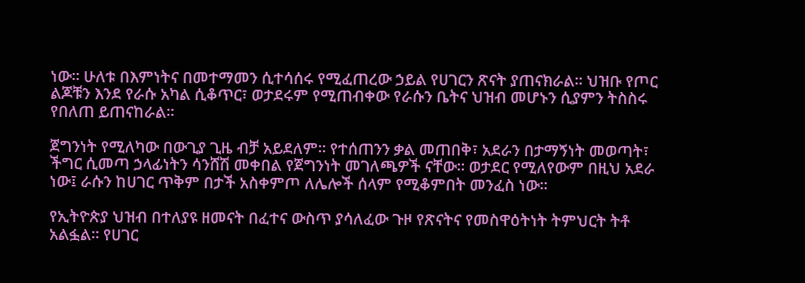ነው። ሁለቱ በእምነትና በመተማመን ሲተሳሰሩ የሚፈጠረው ኃይል የሀገርን ጽናት ያጠናክራል። ህዝቡ የጦር ልጆቹን እንደ የራሱ አካል ሲቆጥር፣ ወታደሩም የሚጠብቀው የራሱን ቤትና ህዝብ መሆኑን ሲያምን ትስስሩ የበለጠ ይጠናከራል።

ጀግንነት የሚለካው በውጊያ ጊዜ ብቻ አይደለም። የተሰጠንን ቃል መጠበቅ፣ አደራን በታማኝነት መወጣት፣ ችግር ሲመጣ ኃላፊነትን ሳንሸሽ መቀበል የጀግንነት መገለጫዎች ናቸው። ወታደር የሚለየውም በዚህ አደራ ነው፤ ራሱን ከሀገር ጥቅም በታች አስቀምጦ ለሌሎች ሰላም የሚቆምበት መንፈስ ነው።

የኢትዮጵያ ህዝብ በተለያዩ ዘመናት በፈተና ውስጥ ያሳለፈው ጉዞ የጽናትና የመስዋዕትነት ትምህርት ትቶ አልፏል። የሀገር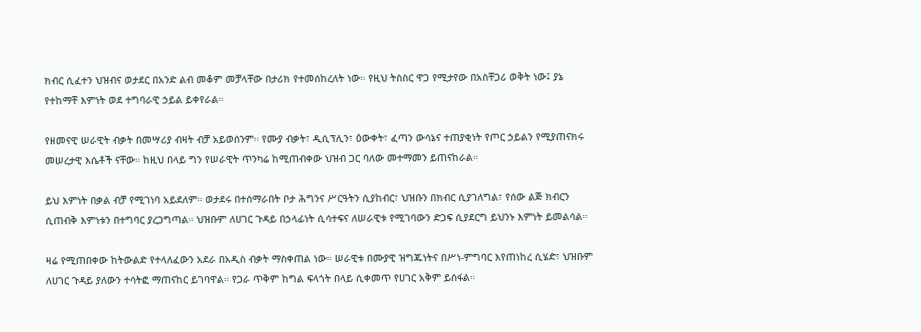ክብር ሲፈተን ህዝብና ወታደር በአንድ ልብ መቆም መቻላቸው በታሪክ የተመሰከረለት ነው። የዚህ ትስስር ዋጋ የሚታየው በአስቸጋሪ ወቅት ነው፤ ያኔ የተከማቸ እምነት ወደ ተግባራዊ ኃይል ይቀየራል።

የዘመናዊ ሠራዊት ብቃት በመሣሪያ ብዛት ብቻ አይወሰንም። የሙያ ብቃት፣ ዲሲፕሊን፣ ዕውቀት፣ ፈጣን ውሳኔና ተጠያቂነት የጦር ኃይልን የሚያጠናክሩ መሠረታዊ እሴቶች ናቸው። ከዚህ በላይ ግን የሠራዊት ጥንካሬ ከሚጠብቀው ህዝብ ጋር ባለው መተማመን ይጠናከራል።

ይህ እምነት በቃል ብቻ የሚገነባ አይደለም። ወታደሩ በተሰማራበት ቦታ ሕግንና ሥርዓትን ሲያከብር፣ ህዝቡን በክብር ሲያገለግል፣ የሰው ልጅ ክብርን ሲጠብቅ እምነቱን በተግባር ያረጋግጣል። ህዝቡም ለሀገር ጉዳይ በኃላፊነት ሲሳተፍና ለሠራዊቱ የሚገባውን ድጋፍ ሲያደርግ ይህንኑ እምነት ይመልሳል።

ዛሬ የሚጠበቀው ከትውልድ የተላለፈውን አደራ በአዲስ ብቃት ማስቀጠል ነው። ሠራዊቱ በሙያዊ ዝግጁነትና በሥነ-ምግባር እየጠነከረ ሲሄድ፣ ህዝቡም ለሀገር ጉዳይ ያለውን ተሳትፎ ማጠናከር ይገባዋል። የጋራ ጥቅም ከግል ፍላጎት በላይ ሲቀመጥ የሀገር አቅም ይሰፋል።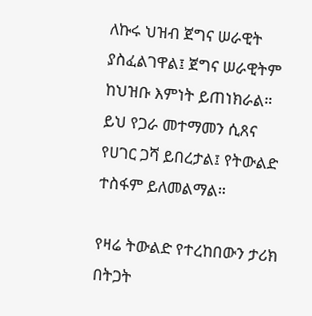ለኩሩ ህዝብ ጀግና ሠራዊት ያስፈልገዋል፤ ጀግና ሠራዊትም ከህዝቡ እምነት ይጠነክራል። ይህ የጋራ መተማመን ሲጸና የሀገር ጋሻ ይበረታል፤ የትውልድ ተስፋም ይለመልማል።

የዛሬ ትውልድ የተረከበውን ታሪክ በትጋት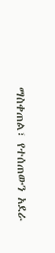ማስቀጠል፣ የተሰጠውን አደራ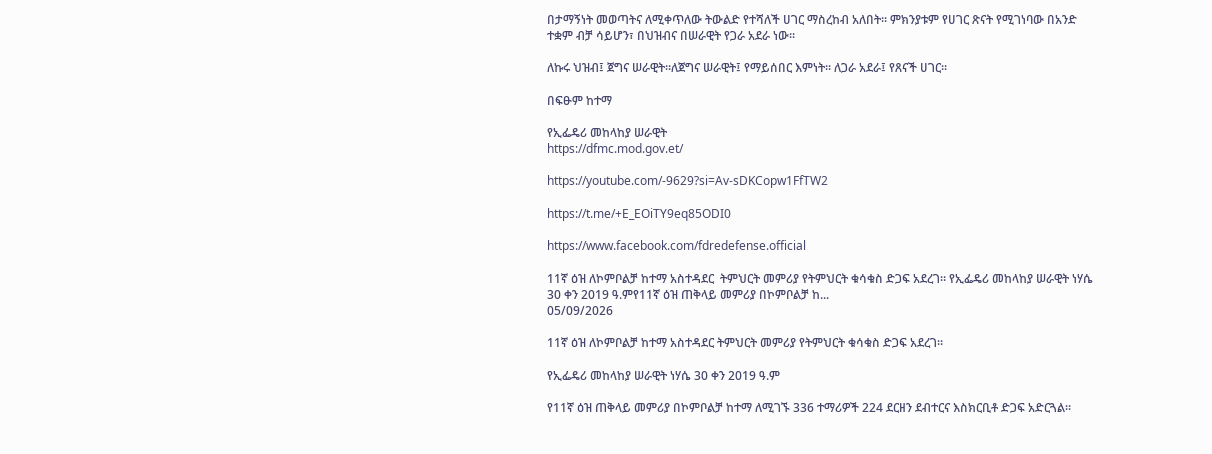በታማኝነት መወጣትና ለሚቀጥለው ትውልድ የተሻለች ሀገር ማስረከብ አለበት። ምክንያቱም የሀገር ጽናት የሚገነባው በአንድ ተቋም ብቻ ሳይሆን፣ በህዝብና በሠራዊት የጋራ አደራ ነው።

ለኩሩ ህዝብ፤ ጀግና ሠራዊት።ለጀግና ሠራዊት፤ የማይሰበር እምነት። ለጋራ አደራ፤ የጸናች ሀገር።

በፍፁም ከተማ

የኢፌዴሪ መከላከያ ሠራዊት
https://dfmc.mod.gov.et/

https://youtube.com/-9629?si=Av-sDKCopw1FfTW2

https://t.me/+E_EOiTY9eq85ODI0

https://www.facebook.com/fdredefense.official

11ኛ ዕዝ ለኮምቦልቻ ከተማ አስተዳደር  ትምህርት መምሪያ የትምህርት ቁሳቁስ ድጋፍ አደረገ። የኢፌዴሪ መከላከያ ሠራዊት ነሃሴ 30 ቀን 2019 ዓ.ምየ11ኛ ዕዝ ጠቅላይ መምሪያ በኮምቦልቻ ከ...
05/09/2026

11ኛ ዕዝ ለኮምቦልቻ ከተማ አስተዳደር ትምህርት መምሪያ የትምህርት ቁሳቁስ ድጋፍ አደረገ።

የኢፌዴሪ መከላከያ ሠራዊት ነሃሴ 30 ቀን 2019 ዓ.ም

የ11ኛ ዕዝ ጠቅላይ መምሪያ በኮምቦልቻ ከተማ ለሚገኙ 336 ተማሪዎች 224 ደርዘን ደብተርና እስክርቢቶ ድጋፍ አድርጓል።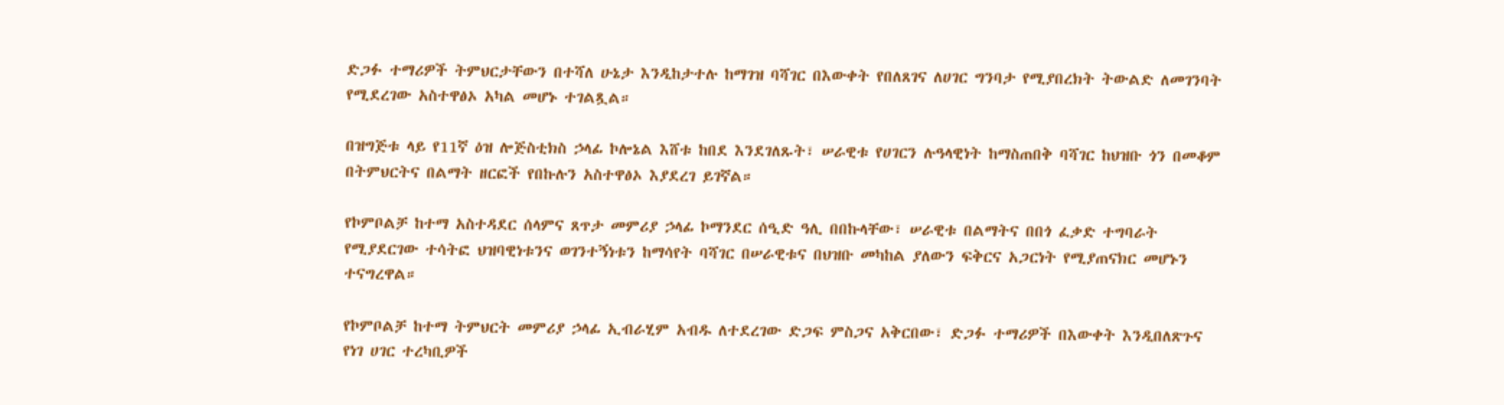ድጋፉ ተማሪዎች ትምህርታቸውን በተሻለ ሁኔታ እንዲከታተሉ ከማገዝ ባሻገር በእውቀት የበለጸገና ለሀገር ግንባታ የሚያበረክት ትውልድ ለመገንባት የሚደረገው አስተዋፅኦ አካል መሆኑ ተገልጿል።

በዝግጅቱ ላይ የ11ኛ ዕዝ ሎጅስቲክስ ኃላፊ ኮሎኔል እሸቱ ከበደ እንደገለጹት፣ ሠራዊቱ የሀገርን ሉዓላዊነት ከማስጠበቅ ባሻገር ከህዝቡ ጎን በመቆም በትምህርትና በልማት ዘርፎች የበኩሉን አስተዋፅኦ እያደረገ ይገኛል።

የኮምቦልቻ ከተማ አስተዳደር ሰላምና ጸጥታ መምሪያ ኃላፊ ኮማንደር ሰዒድ ዓሊ በበኩላቸው፣ ሠራዊቱ በልማትና በበጎ ፈቃድ ተግባራት የሚያደርገው ተሳትፎ ህዝባዊነቱንና ወገንተኝነቱን ከማሳየት ባሻገር በሠራዊቱና በህዝቡ መካከል ያለውን ፍቅርና አጋርነት የሚያጠናክር መሆኑን ተናግረዋል።

የኮምቦልቻ ከተማ ትምህርት መምሪያ ኃላፊ ኢብራሂም አብዱ ለተደረገው ድጋፍ ምስጋና አቅርበው፣ ድጋፉ ተማሪዎች በእውቀት እንዲበለጽጉና የነገ ሀገር ተረካቢዎች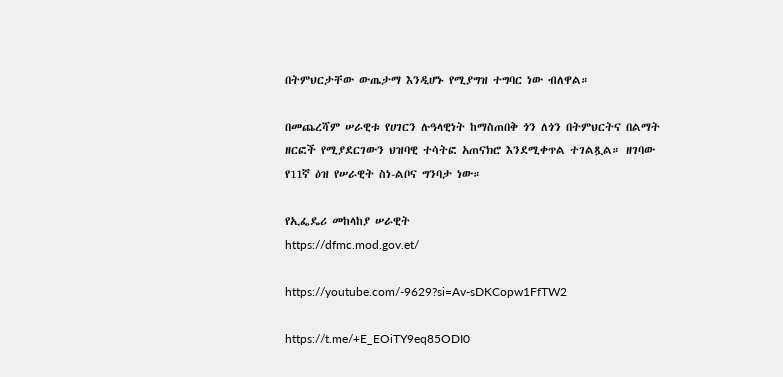በትምህርታቸው ውጤታማ እንዲሆኑ የሚያግዝ ተግባር ነው ብለዋል።

በመጨረሻም ሠራዊቱ የሀገርን ሉዓላዊነት ከማስጠበቅ ጎን ለጎን በትምህርትና በልማት ዘርፎች የሚያደርገውን ህዝባዊ ተሳትፎ አጠናክሮ እንደሚቀጥል ተገልጿል። ዘገባው የ11ኛ ዕዝ የሠራዊት ስነ-ልቦና ግንባታ ነው።

የኢፌዴሪ መከላከያ ሠራዊት
https://dfmc.mod.gov.et/

https://youtube.com/-9629?si=Av-sDKCopw1FfTW2

https://t.me/+E_EOiTY9eq85ODI0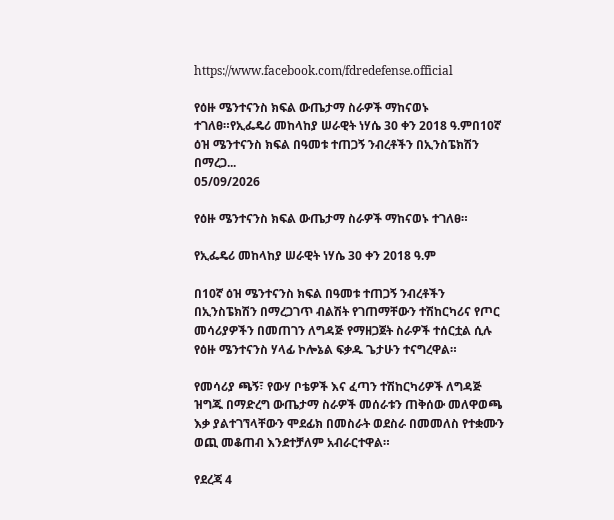https://www.facebook.com/fdredefense.official

የዕዙ ሜንተናንስ ክፍል ውጤታማ ስራዎች ማከናወኑ ተገለፀ።የኢፌዴሪ መከላከያ ሠራዊት ነሃሴ 30 ቀን 2018 ዓ.ምበ10ኛ ዕዝ ሜንተናንስ ክፍል በዓመቱ ተጠጋኝ ንብረቶችን በኢንስፔክሽን በማረጋ...
05/09/2026

የዕዙ ሜንተናንስ ክፍል ውጤታማ ስራዎች ማከናወኑ ተገለፀ።

የኢፌዴሪ መከላከያ ሠራዊት ነሃሴ 30 ቀን 2018 ዓ.ም

በ10ኛ ዕዝ ሜንተናንስ ክፍል በዓመቱ ተጠጋኝ ንብረቶችን በኢንስፔክሽን በማረጋገጥ ብልሽት የገጠማቸውን ተሽከርካሪና የጦር መሳሪያዎችን በመጠገን ለግዳጅ የማዘጋጀት ስራዎች ተሰርቷል ሲሉ የዕዙ ሜንተናንስ ሃላፊ ኮሎኔል ፍቃዱ ጌታሁን ተናግረዋል።

የመሳሪያ ጫኝ፣ የውሃ ቦቴዎች እና ፈጣን ተሽከርካሪዎች ለግዳጅ ዝግጁ በማድረግ ውጤታማ ስራዎች መሰራቱን ጠቅሰው መለዋወጫ እቃ ያልተገኘላቸውን ሞደፊክ በመስራት ወደስራ በመመለስ የተቋሙን ወጪ መቆጠብ እንደተቻለም አብራርተዋል።

የደረጃ 4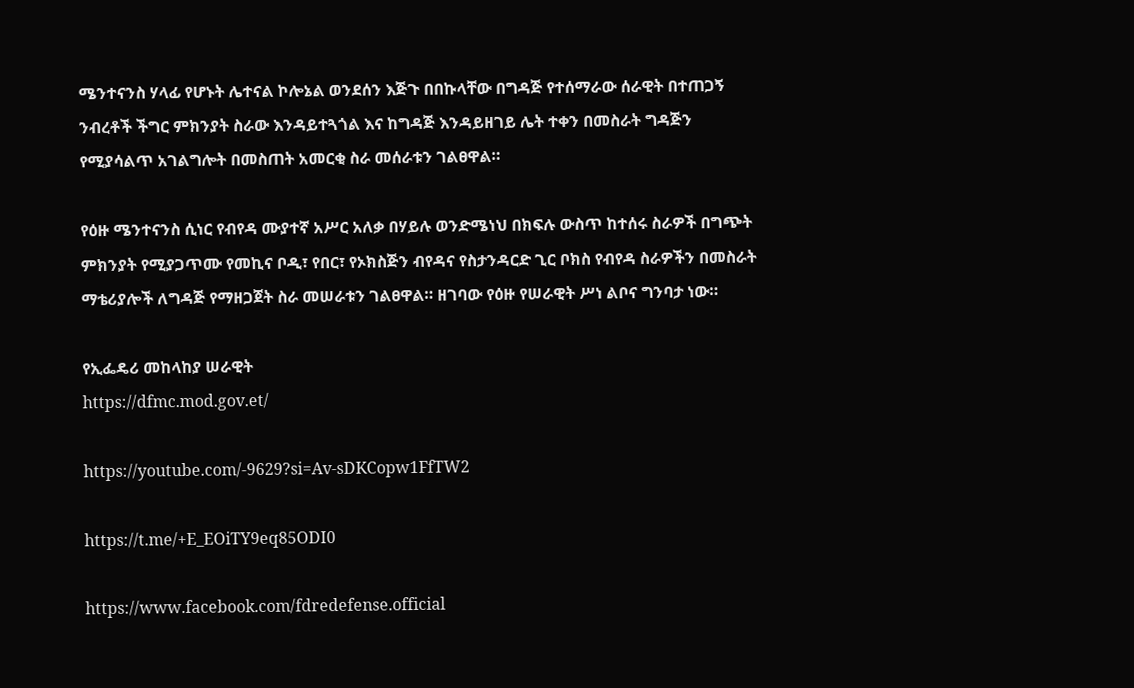ሜንተናንስ ሃላፊ የሆኑት ሌተናል ኮሎኔል ወንደሰን እጅጉ በበኩላቸው በግዳጅ የተሰማራው ሰራዊት በተጠጋኝ ንብረቶች ችግር ምክንያት ስራው እንዳይተጓጎል እና ከግዳጅ እንዳይዘገይ ሌት ተቀን በመስራት ግዳጅን የሚያሳልጥ አገልግሎት በመስጠት አመርቂ ስራ መሰራቱን ገልፀዋል።

የዕዙ ሜንተናንስ ሲነር የብየዳ ሙያተኛ አሥር አለቃ በሃይሉ ወንድሜነህ በክፍሉ ውስጥ ከተሰሩ ስራዎች በግጭት ምክንያት የሚያጋጥሙ የመኪና ቦዲ፣ የበር፣ የኦክስጅን ብየዳና የስታንዳርድ ጊር ቦክስ የብየዳ ስራዎችን በመስራት ማቴሪያሎች ለግዳጅ የማዘጋጀት ስራ መሠራቱን ገልፀዋል። ዘገባው የዕዙ የሠራዊት ሥነ ልቦና ግንባታ ነው።

የኢፌዴሪ መከላከያ ሠራዊት
https://dfmc.mod.gov.et/

https://youtube.com/-9629?si=Av-sDKCopw1FfTW2

https://t.me/+E_EOiTY9eq85ODI0

https://www.facebook.com/fdredefense.official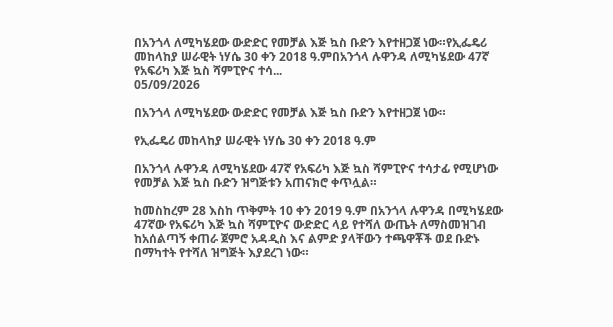በአንጎላ ለሚካሄደው ውድድር የመቻል እጅ ኳስ ቡድን እየተዘጋጀ ነው።የኢፌዴሪ መከላከያ ሠራዊት ነሃሴ 30 ቀን 2018 ዓ.ምበአንጎላ ሉዋንዳ ለሚካሄደው 47ኛ የአፍሪካ እጅ ኳስ ሻምፒዮና ተሳ...
05/09/2026

በአንጎላ ለሚካሄደው ውድድር የመቻል እጅ ኳስ ቡድን እየተዘጋጀ ነው።

የኢፌዴሪ መከላከያ ሠራዊት ነሃሴ 30 ቀን 2018 ዓ.ም

በአንጎላ ሉዋንዳ ለሚካሄደው 47ኛ የአፍሪካ እጅ ኳስ ሻምፒዮና ተሳታፊ የሚሆነው የመቻል እጅ ኳስ ቡድን ዝግጅቱን አጠናክሮ ቀጥሏል።

ከመስከረም 28 እስከ ጥቅምት 10 ቀን 2019 ዓ.ም በአንጎላ ሉዋንዳ በሚካሄደው 47ኛው የአፍሪካ እጅ ኳስ ሻምፒዮና ውድድር ላይ የተሻለ ውጤት ለማስመዝገብ ከአሰልጣኝ ቀጠራ ጀምሮ አዳዲስ እና ልምድ ያላቸውን ተጫዋቾች ወደ ቡድኑ በማካተት የተሻለ ዝግጅት እያደረገ ነው።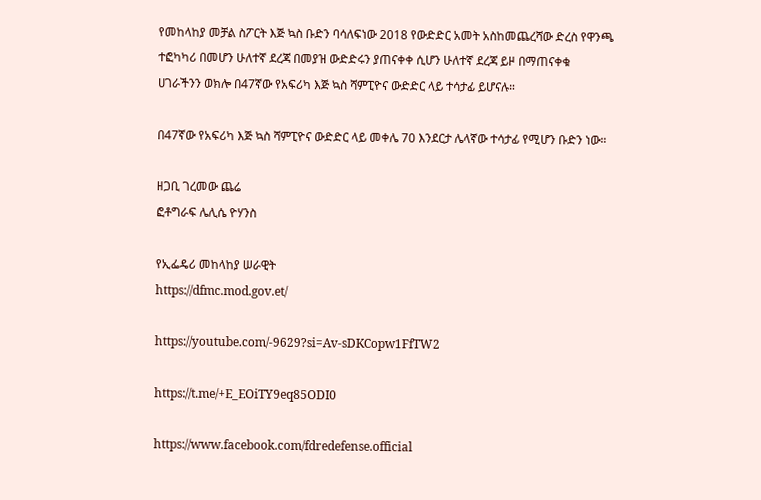የመከላከያ መቻል ስፖርት እጅ ኳስ ቡድን ባሳለፍነው 2018 የውድድር አመት አስከመጨረሻው ድረስ የዋንጫ ተፎካካሪ በመሆን ሁለተኛ ደረጃ በመያዝ ውድድሩን ያጠናቀቀ ሲሆን ሁለተኛ ደረጃ ይዞ በማጠናቀቁ ሀገራችንን ወክሎ በ47ኛው የአፍሪካ እጅ ኳስ ሻምፒዮና ውድድር ላይ ተሳታፊ ይሆናሉ።

በ47ኛው የአፍሪካ እጅ ኳስ ሻምፒዮና ውድድር ላይ መቀሌ 70 እንደርታ ሌላኛው ተሳታፊ የሚሆን ቡድን ነው።

ዘጋቢ ገረመው ጨሬ
ፎቶግራፍ ሌሊሴ ዮሃንስ

የኢፌዴሪ መከላከያ ሠራዊት
https://dfmc.mod.gov.et/

https://youtube.com/-9629?si=Av-sDKCopw1FfTW2

https://t.me/+E_EOiTY9eq85ODI0

https://www.facebook.com/fdredefense.official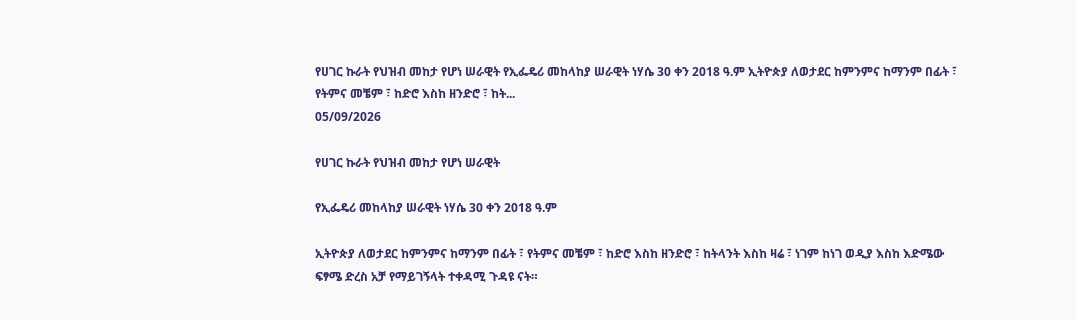የሀገር ኩራት የህዝብ መከታ የሆነ ሠራዊት የኢፌዴሪ መከላከያ ሠራዊት ነሃሴ 30 ቀን 2018 ዓ.ም ኢትዮጵያ ለወታደር ከምንምና ከማንም በፊት ፣ የትምና መቼም ፣ ከድሮ እስከ ዘንድሮ ፣ ከት...
05/09/2026

የሀገር ኩራት የህዝብ መከታ የሆነ ሠራዊት

የኢፌዴሪ መከላከያ ሠራዊት ነሃሴ 30 ቀን 2018 ዓ.ም

ኢትዮጵያ ለወታደር ከምንምና ከማንም በፊት ፣ የትምና መቼም ፣ ከድሮ እስከ ዘንድሮ ፣ ከትላንት እስከ ዛሬ ፣ ነገም ከነገ ወዲያ እስከ እድሜው ፍፃሜ ድረስ አቻ የማይገኝላት ተቀዳሚ ጉዳዩ ናት።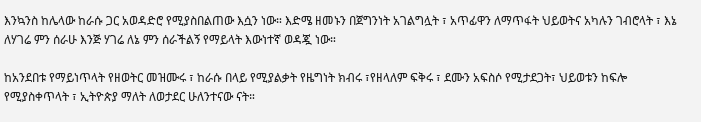እንኳንስ ከሌላው ከራሱ ጋር አወዳድሮ የሚያስበልጠው እሷን ነው። እድሜ ዘመኑን በጀግንነት አገልግሏት ፣ አጥፊዋን ለማጥፋት ህይወትና አካሉን ገብሮላት ፣ እኔ ለሃገሬ ምን ሰራሁ እንጅ ሃገሬ ለኔ ምን ሰራችልኝ የማይላት እውነተኛ ወዳጇ ነው።

ከአንደበቱ የማይነጥላት የዘወትር መዝሙሩ ፣ ከራሱ በላይ የሚያልቃት የዜግነት ክብሩ ፣የዘላለም ፍቅሩ ፣ ደሙን አፍስሶ የሚታደጋት፣ ህይወቱን ከፍሎ የሚያስቀጥላት ፣ ኢትዮጵያ ማለት ለወታደር ሁለንተናው ናት።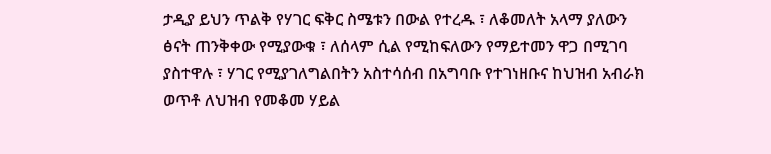ታዲያ ይህን ጥልቅ የሃገር ፍቅር ስሜቱን በውል የተረዱ ፣ ለቆመለት አላማ ያለውን ፅናት ጠንቅቀው የሚያውቁ ፣ ለሰላም ሲል የሚከፍለውን የማይተመን ዋጋ በሚገባ ያስተዋሉ ፣ ሃገር የሚያገለግልበትን አስተሳሰብ በአግባቡ የተገነዘቡና ከህዝብ አብራክ ወጥቶ ለህዝብ የመቆመ ሃይል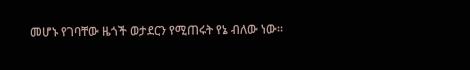መሆኑ የገባቸው ዜጎች ወታደርን የሚጠሩት የኔ ብለው ነው።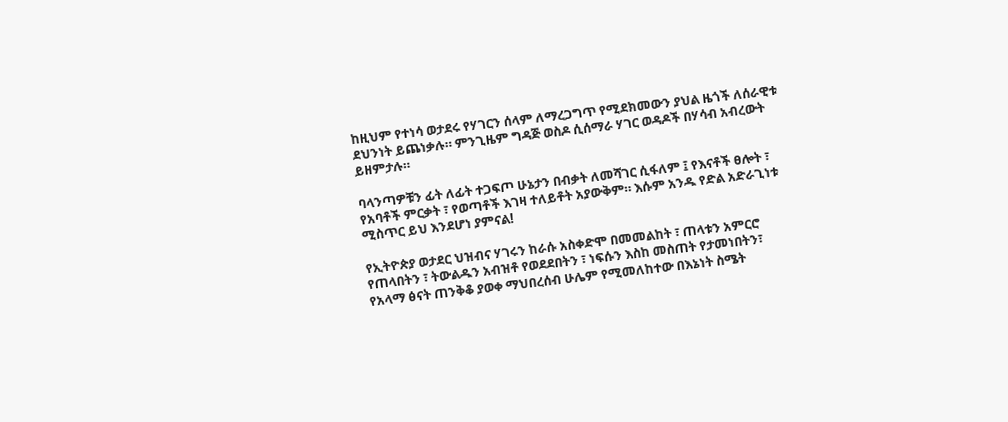ከዚህም የተነሳ ወታደሩ የሃገርን ሰላም ለማረጋግጥ የሚደክመውን ያህል ዜጎች ለሰራዊቱ ደህንነት ይጨነቃሉ። ምንጊዜም ግዳጅ ወስዶ ሲሰማራ ሃገር ወዳዶች በሃሳብ አብረውት ይዘምታሉ።

ባላንጣዎቹን ፊት ለፊት ተጋፍጦ ሁኔታን በብቃት ለመሻገር ሲፋለም ፤ የእናቶች ፀሎት ፣ የአባቶች ምርቃት ፣ የወጣቶች እገዛ ተለይቶት አያውቅም። እሱም አንዱ የድል አድራጊነቱ ሚስጥር ይህ እንደሆነ ያምናል!

የኢትዮጵያ ወታደር ህዝብና ሃገሩን ከራሱ አስቀድሞ በመመልከት ፣ ጠላቱን አምርሮ የጠላበትን ፣ ትውልዱን አብዝቶ የወደደበትን ፣ ነፍሱን እስከ መስጠት የታመነበትን፣ የአላማ ፅናት ጠንቅቆ ያወቀ ማህበረሰብ ሁሌም የሚመለከተው በእኔነት ስሜት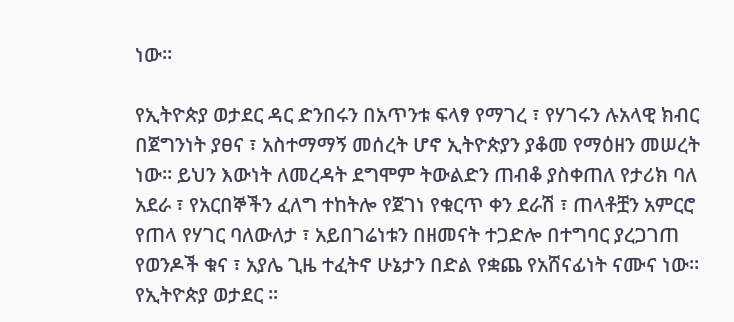ነው።

የኢትዮጵያ ወታደር ዳር ድንበሩን በአጥንቱ ፍላፃ የማገረ ፣ የሃገሩን ሉአላዊ ክብር በጀግንነት ያፀና ፣ አስተማማኝ መሰረት ሆኖ ኢትዮጵያን ያቆመ የማዕዘን መሠረት ነው። ይህን እውነት ለመረዳት ደግሞም ትውልድን ጠብቆ ያስቀጠለ የታሪክ ባለ አደራ ፣ የአርበኞችን ፈለግ ተከትሎ የጀገነ የቁርጥ ቀን ደራሽ ፣ ጠላቶቿን አምርሮ የጠላ የሃገር ባለውለታ ፣ አይበገሬነቱን በዘመናት ተጋድሎ በተግባር ያረጋገጠ የወንዶች ቁና ፣ አያሌ ጊዜ ተፈትኖ ሁኔታን በድል የቋጨ የአሸናፊነት ናሙና ነው። የኢትዮጵያ ወታደር ።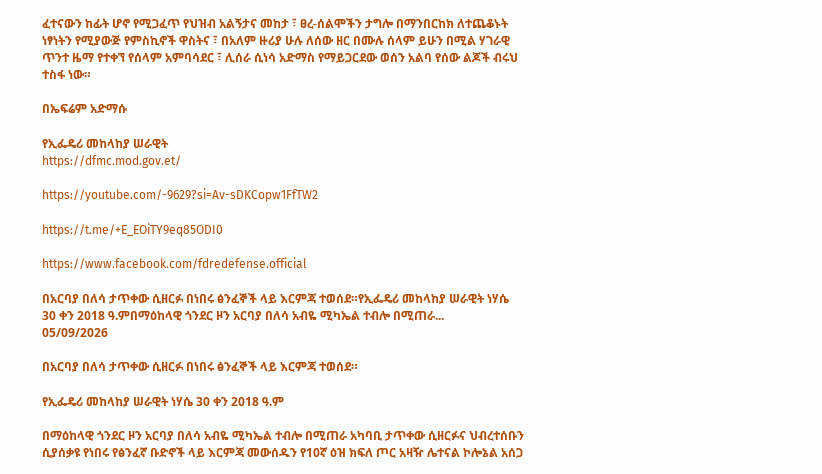ፈተናውን ከፊት ሆኖ የሚጋፈጥ የህዝብ አልኝታና መከታ ፣ ፀረ-ሰልሞችን ታግሎ በማንበርከክ ለተጨቆኑት ነፃነትን የሚያውጅ የምስኪኖች ዋስትና ፣ በአለም ዙሪያ ሁሉ ለሰው ዘር በሙሉ ሰላም ይሁን በሚል ሃገራዊ ጥንተ ዜማ የተቀኘ የሰላም አምባሳደር ፣ ሊሰራ ሲነሳ አድማስ የማይጋርደው ወሰን አልባ የሰው ልጆች ብሩህ ተስፋ ነው።

በኤፍሬም አድማሱ

የኢፌዴሪ መከላከያ ሠራዊት
https://dfmc.mod.gov.et/

https://youtube.com/-9629?si=Av-sDKCopw1FfTW2

https://t.me/+E_EOiTY9eq85ODI0

https://www.facebook.com/fdredefense.official

በአርባያ በለሳ ታጥቀው ሲዘርፉ በነበሩ ፅንፈኞች ላይ እርምጃ ተወሰደ።የኢፌዴሪ መከላከያ ሠራዊት ነሃሴ 30 ቀን 2018 ዓ.ምበማዕከላዊ ጎንደር ዞን አርባያ በለሳ አብዬ ሚካኤል ተብሎ በሚጠራ...
05/09/2026

በአርባያ በለሳ ታጥቀው ሲዘርፉ በነበሩ ፅንፈኞች ላይ እርምጃ ተወሰደ።

የኢፌዴሪ መከላከያ ሠራዊት ነሃሴ 30 ቀን 2018 ዓ.ም

በማዕከላዊ ጎንደር ዞን አርባያ በለሳ አብዬ ሚካኤል ተብሎ በሚጠራ አካባቢ ታጥቀው ሲዘርፉና ህብረተሰቡን ሲያሰቃዩ የነበሩ የፅንፈኛ ቡድኖች ላይ እርምጃ መውሰዱን የ10ኛ ዕዝ ክፍለ ጦር አዛዥ ሌተናል ኮሎኔል አሰጋ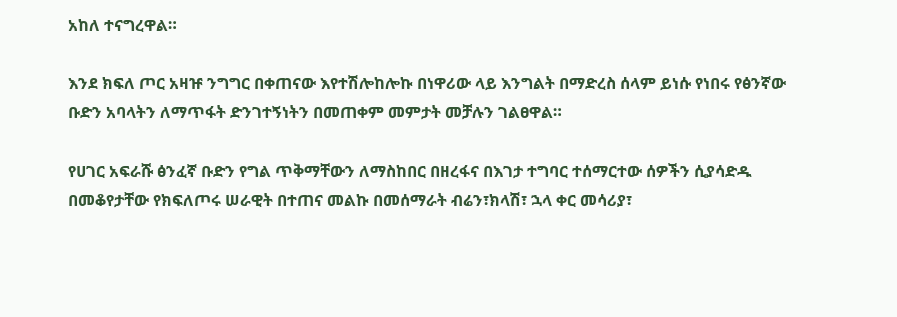አከለ ተናግረዋል።

እንደ ክፍለ ጦር አዛዡ ንግግር በቀጠናው እየተሽሎከሎኩ በነዋሪው ላይ እንግልት በማድረስ ሰላም ይነሱ የነበሩ የፅንኛው ቡድን አባላትን ለማጥፋት ድንገተኝነትን በመጠቀም መምታት መቻሉን ገልፀዋል።

የሀገር አፍራሹ ፅንፈኛ ቡድን የግል ጥቅማቸውን ለማስከበር በዘረፋና በእገታ ተግባር ተሰማርተው ሰዎችን ሲያሳድዱ በመቆየታቸው የክፍለጦሩ ሠራዊት በተጠና መልኩ በመሰማራት ብሬን፣ክላሽ፣ ኋላ ቀር መሳሪያ፣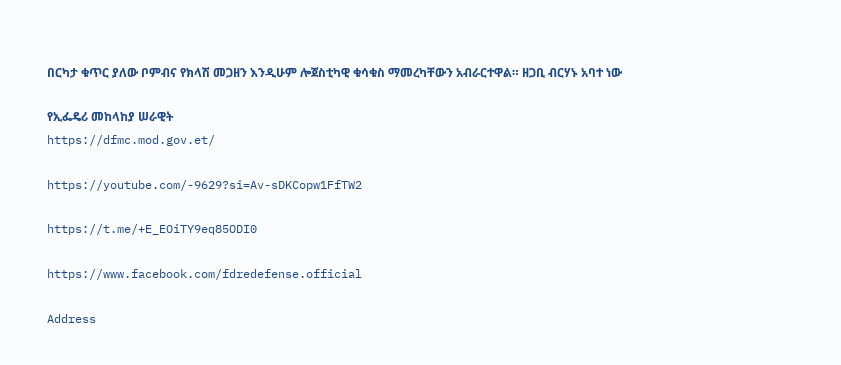በርካታ ቁጥር ያለው ቦምብና የክላሽ መጋዘን እንዲሁም ሎጀስቲካዊ ቁሳቁስ ማመረካቸውን አብራርተዋል። ዘጋቢ ብርሃኑ አባተ ነው

የኢፌዴሪ መከላከያ ሠራዊት
https://dfmc.mod.gov.et/

https://youtube.com/-9629?si=Av-sDKCopw1FfTW2

https://t.me/+E_EOiTY9eq85ODI0

https://www.facebook.com/fdredefense.official

Address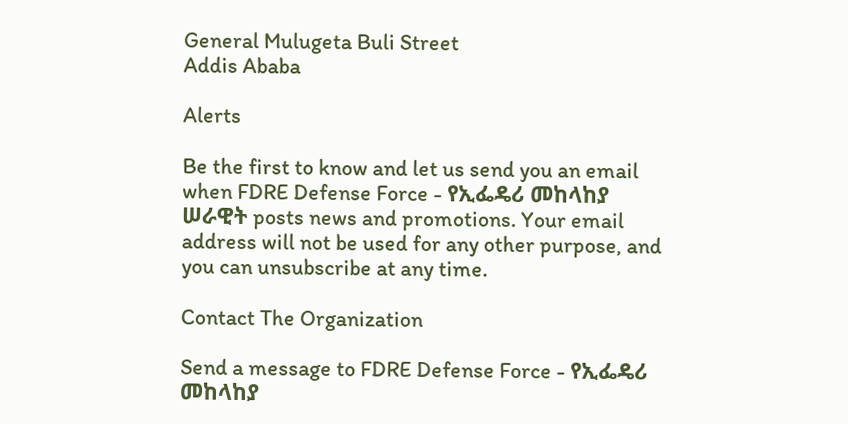General Mulugeta Buli Street
Addis Ababa

Alerts

Be the first to know and let us send you an email when FDRE Defense Force - የኢፌዴሪ መከላከያ ሠራዊት posts news and promotions. Your email address will not be used for any other purpose, and you can unsubscribe at any time.

Contact The Organization

Send a message to FDRE Defense Force - የኢፌዴሪ መከላከያ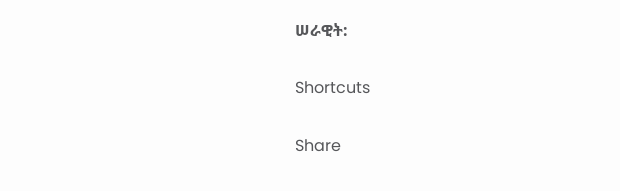ሠራዊት:

Shortcuts

Share